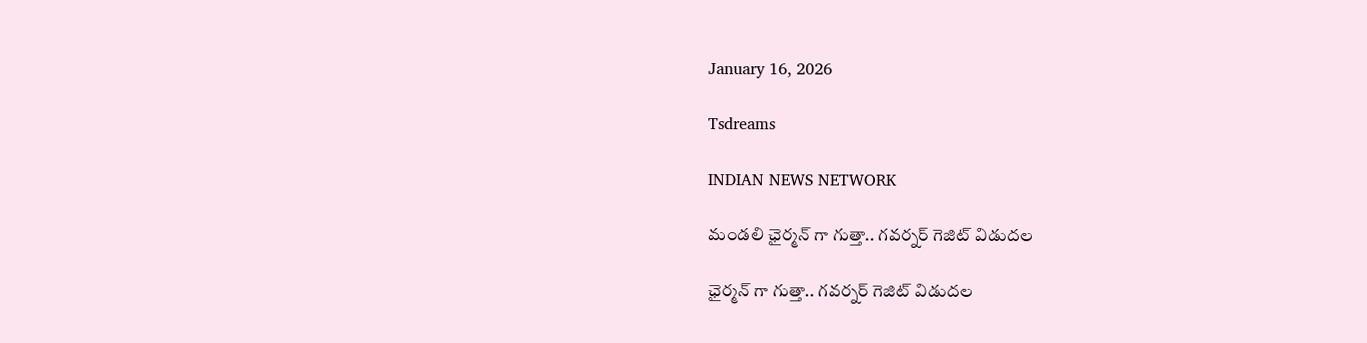January 16, 2026

Tsdreams

INDIAN NEWS NETWORK

మండలి ఛైర్మన్ గా గుత్తా.. గవర్నర్ గెజిట్ విడుదల

ఛైర్మన్ గా గుత్తా.. గవర్నర్ గెజిట్ విడుదల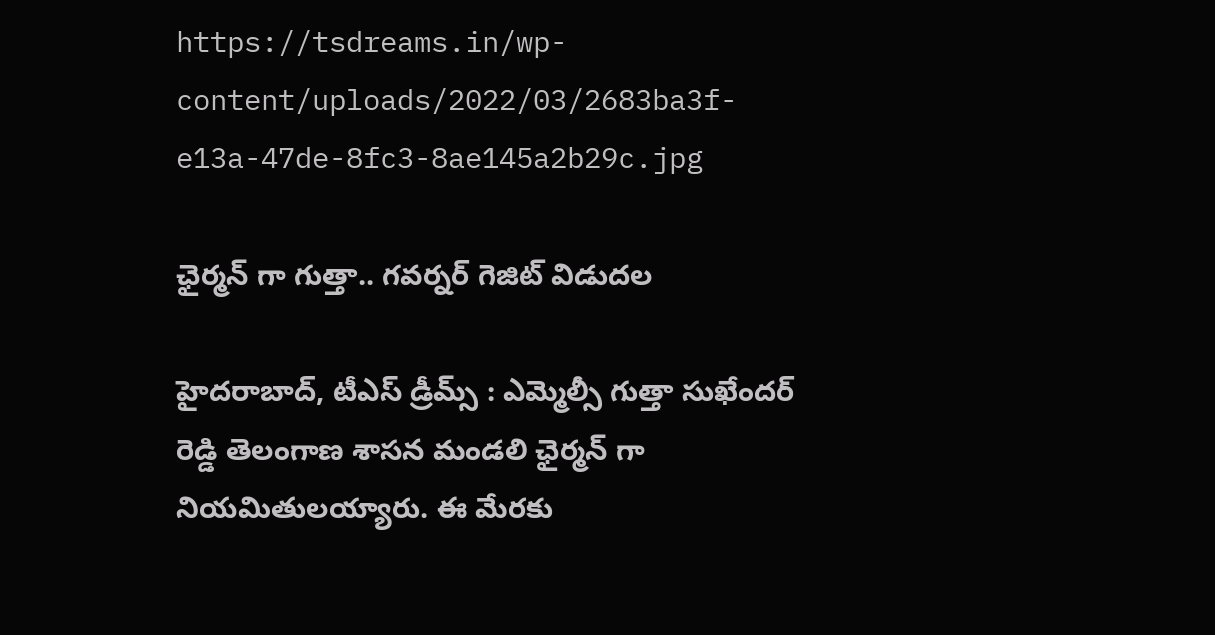https://tsdreams.in/wp-content/uploads/2022/03/2683ba3f-e13a-47de-8fc3-8ae145a2b29c.jpg

ఛైర్మన్ గా గుత్తా.. గవర్నర్ గెజిట్ విడుదల

హైదరాబాద్, టీఎస్ డ్రీమ్స్ : ఎమ్మెల్సీ గుత్తా సుఖేందర్ రెడ్డి తెలంగాణ శాసన మండలి ఛైర్మన్ గా నియమితులయ్యారు. ఈ మేరకు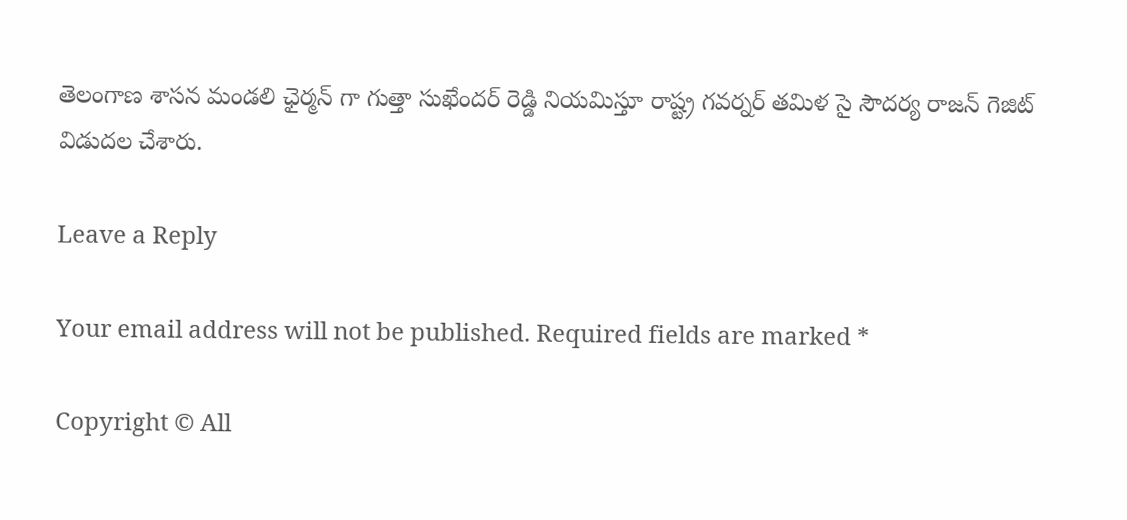తెలంగాణ శాసన మండలి ఛైర్మన్ గా గుత్తా సుఖేందర్ రెడ్డి నియమిస్తూ రాష్ట్ర గవర్నర్ తమిళ సై సౌదర్య రాజన్ గెజిట్ విడుదల చేశారు.

Leave a Reply

Your email address will not be published. Required fields are marked *

Copyright © All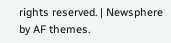rights reserved. | Newsphere by AF themes.